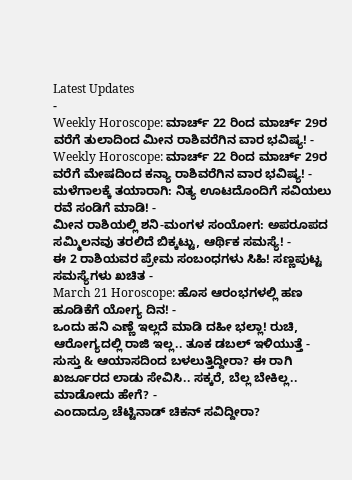Latest Updates
-
Weekly Horoscope: ಮಾರ್ಚ್ 22 ರಿಂದ ಮಾರ್ಚ್ 29ರ ವರೆಗೆ ತುಲಾದಿಂದ ಮೀನ ರಾಶಿವರೆಗಿನ ವಾರ ಭವಿಷ್ಯ! -
Weekly Horoscope: ಮಾರ್ಚ್ 22 ರಿಂದ ಮಾರ್ಚ್ 29ರ ವರೆಗೆ ಮೇಷದಿಂದ ಕನ್ಯಾ ರಾಶಿವರೆಗಿನ ವಾರ ಭವಿಷ್ಯ! -
ಮಳೆಗಾಲಕ್ಕೆ ತಯಾರಾಗಿ: ನಿತ್ಯ ಊಟದೊಂದಿಗೆ ಸವಿಯಲು ರವೆ ಸಂಡಿಗೆ ಮಾಡಿ! -
ಮೀನ ರಾಶಿಯಲ್ಲಿ ಶನಿ-ಮಂಗಳ ಸಂಯೋಗ: ಅಪರೂಪದ ಸಮ್ಮಿಲನವು ತರಲಿದೆ ಬಿಕ್ಕಟ್ಟು, ಆರ್ಥಿಕ ಸಮಸ್ಯೆ! -
ಈ 2 ರಾಶಿಯವರ ಪ್ರೇಮ ಸಂಬಂಧಗಳು ಸಿಹಿ! ಸಣ್ಣಪುಟ್ಟ ಸಮಸ್ಯೆಗಳು ಖಚಿತ -
March 21 Horoscope: ಹೊಸ ಆರಂಭಗಳಲ್ಲಿ ಹಣ ಹೂಡಿಕೆಗೆ ಯೋಗ್ಯ ದಿನ! -
ಒಂದು ಹನಿ ಎಣ್ಣೆ ಇಲ್ಲದೆ ಮಾಡಿ ದಹೀ ಭಲ್ಲಾ! ರುಚಿ, ಆರೋಗ್ಯದಲ್ಲಿ ರಾಜಿ ಇಲ್ಲ.. ತೂಕ ಡಬಲ್ ಇಳಿಯುತ್ತೆ -
ಸುಸ್ತು & ಆಯಾಸದಿಂದ ಬಳಲುತ್ತಿದ್ದೀರಾ? ಈ ರಾಗಿ ಖರ್ಜೂರದ ಲಾಡು ಸೇವಿಸಿ.. ಸಕ್ಕರೆ, ಬೆಲ್ಲ ಬೇಕಿಲ್ಲ.. ಮಾಡೋದು ಹೇಗೆ? -
ಎಂದಾದ್ರೂ ಚೆಟ್ಟಿನಾಡ್ ಚಿಕನ್ ಸವಿದ್ದೀರಾ?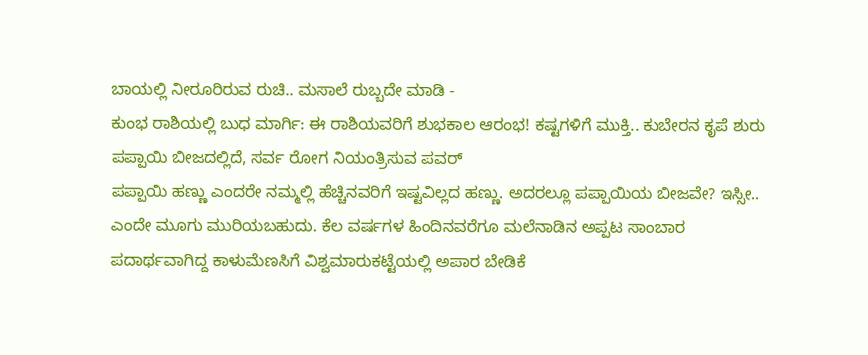ಬಾಯಲ್ಲಿ ನೀರೂರಿರುವ ರುಚಿ.. ಮಸಾಲೆ ರುಬ್ಬದೇ ಮಾಡಿ -
ಕುಂಭ ರಾಶಿಯಲ್ಲಿ ಬುಧ ಮಾರ್ಗಿ: ಈ ರಾಶಿಯವರಿಗೆ ಶುಭಕಾಲ ಆರಂಭ! ಕಷ್ಟಗಳಿಗೆ ಮುಕ್ತಿ.. ಕುಬೇರನ ಕೃಪೆ ಶುರು
ಪಪ್ಪಾಯಿ ಬೀಜದಲ್ಲಿದೆ, ಸರ್ವ ರೋಗ ನಿಯಂತ್ರಿಸುವ ಪವರ್
ಪಪ್ಪಾಯಿ ಹಣ್ಣು ಎಂದರೇ ನಮ್ಮಲ್ಲಿ ಹೆಚ್ಚಿನವರಿಗೆ ಇಷ್ಟವಿಲ್ಲದ ಹಣ್ಣು. ಅದರಲ್ಲೂ ಪಪ್ಪಾಯಿಯ ಬೀಜವೇ? ಇಸ್ಸೀ.. ಎಂದೇ ಮೂಗು ಮುರಿಯಬಹುದು. ಕೆಲ ವರ್ಷಗಳ ಹಿಂದಿನವರೆಗೂ ಮಲೆನಾಡಿನ ಅಪ್ಪಟ ಸಾಂಬಾರ ಪದಾರ್ಥವಾಗಿದ್ದ ಕಾಳುಮೆಣಸಿಗೆ ವಿಶ್ವಮಾರುಕಟ್ಟೆಯಲ್ಲಿ ಅಪಾರ ಬೇಡಿಕೆ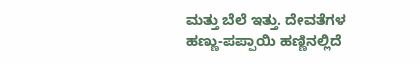ಮತ್ತು ಬೆಲೆ ಇತ್ತು. ದೇವತೆಗಳ ಹಣ್ಣು-ಪಪ್ಪಾಯಿ ಹಣ್ಣಿನಲ್ಲಿದೆ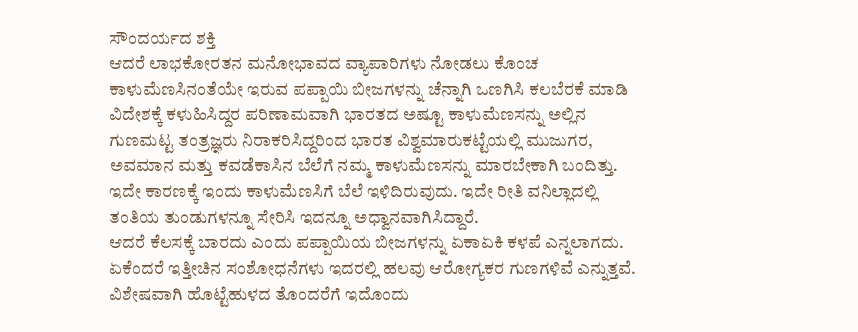ಸೌಂದರ್ಯದ ಶಕ್ತಿ
ಆದರೆ ಲಾಭಕೋರತನ ಮನೋಭಾವದ ವ್ಯಾಪಾರಿಗಳು ನೋಡಲು ಕೊಂಚ ಕಾಳುಮೆಣಸಿನಂತೆಯೇ ಇರುವ ಪಪ್ಪಾಯಿ ಬೀಜಗಳನ್ನು ಚೆನ್ನಾಗಿ ಒಣಗಿಸಿ ಕಲಬೆರಕೆ ಮಾಡಿ ವಿದೇಶಕ್ಕೆ ಕಳುಹಿಸಿದ್ದರ ಪರಿಣಾಮವಾಗಿ ಭಾರತದ ಅಷ್ಟೂ ಕಾಳುಮೆಣಸನ್ನು ಅಲ್ಲಿನ ಗುಣಮಟ್ಟ ತಂತ್ರಜ್ಞರು ನಿರಾಕರಿಸಿದ್ದರಿಂದ ಭಾರತ ವಿಶ್ವಮಾರುಕಟ್ಟೆಯಲ್ಲಿ ಮುಜುಗರ, ಅವಮಾನ ಮತ್ತು ಕವಡೆಕಾಸಿನ ಬೆಲೆಗೆ ನಮ್ಮ ಕಾಳುಮೆಣಸನ್ನು ಮಾರಬೇಕಾಗಿ ಬಂದಿತ್ತು. ಇದೇ ಕಾರಣಕ್ಕೆ ಇಂದು ಕಾಳುಮೆಣಸಿಗೆ ಬೆಲೆ ಇಳಿದಿರುವುದು. ಇದೇ ರೀತಿ ವನಿಲ್ಲಾದಲ್ಲಿ ತಂತಿಯ ತುಂಡುಗಳನ್ನೂ ಸೇರಿಸಿ ಇದನ್ನೂ ಅಧ್ವಾನವಾಗಿಸಿದ್ದಾರೆ.
ಆದರೆ ಕೆಲಸಕ್ಕೆ ಬಾರದು ಎಂದು ಪಪ್ಪಾಯಿಯ ಬೀಜಗಳನ್ನು ಏಕಾಏಕಿ ಕಳಪೆ ಎನ್ನಲಾಗದು. ಏಕೆಂದರೆ ಇತ್ತೀಚಿನ ಸಂಶೋಧನೆಗಳು ಇದರಲ್ಲಿ ಹಲವು ಆರೋಗ್ಯಕರ ಗುಣಗಳಿವೆ ಎನ್ನುತ್ತವೆ. ವಿಶೇಷವಾಗಿ ಹೊಟ್ಟೆಹುಳದ ತೊಂದರೆಗೆ ಇದೊಂದು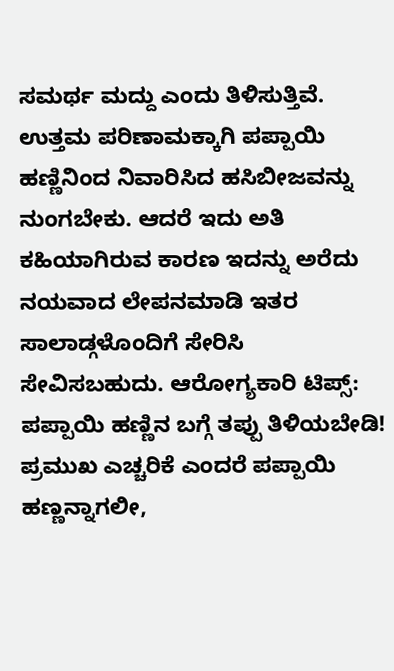ಸಮರ್ಥ ಮದ್ದು ಎಂದು ತಿಳಿಸುತ್ತಿವೆ. ಉತ್ತಮ ಪರಿಣಾಮಕ್ಕಾಗಿ ಪಪ್ಪಾಯಿ ಹಣ್ಣಿನಿಂದ ನಿವಾರಿಸಿದ ಹಸಿಬೀಜವನ್ನು ನುಂಗಬೇಕು. ಆದರೆ ಇದು ಅತಿ ಕಹಿಯಾಗಿರುವ ಕಾರಣ ಇದನ್ನು ಅರೆದು ನಯವಾದ ಲೇಪನಮಾಡಿ ಇತರ ಸಾಲಾಡ್ಗಳೊಂದಿಗೆ ಸೇರಿಸಿ ಸೇವಿಸಬಹುದು. ಆರೋಗ್ಯಕಾರಿ ಟಿಪ್ಸ್: ಪಪ್ಪಾಯಿ ಹಣ್ಣಿನ ಬಗ್ಗೆ ತಪ್ಪು ತಿಳಿಯಬೇಡಿ!
ಪ್ರಮುಖ ಎಚ್ಚರಿಕೆ ಎಂದರೆ ಪಪ್ಪಾಯಿ ಹಣ್ಣನ್ನಾಗಲೀ,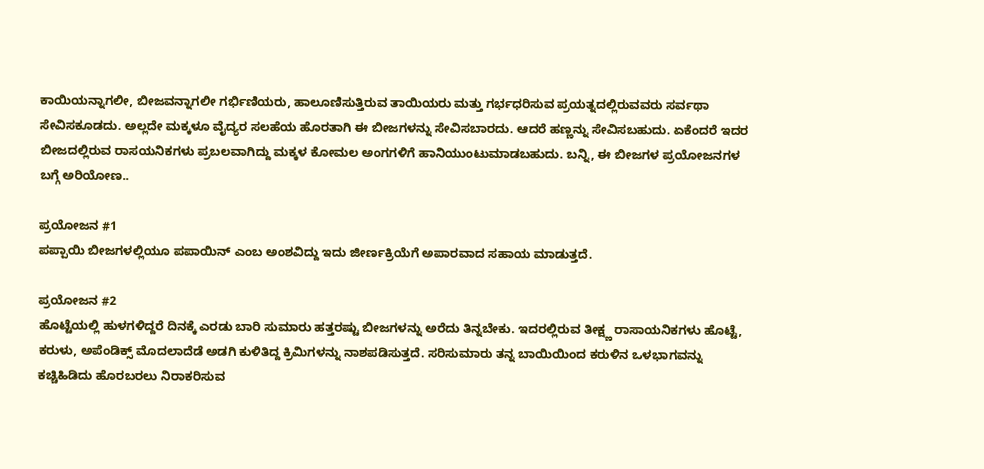ಕಾಯಿಯನ್ನಾಗಲೀ, ಬೀಜವನ್ನಾಗಲೀ ಗರ್ಭಿಣಿಯರು, ಹಾಲೂಣಿಸುತ್ತಿರುವ ತಾಯಿಯರು ಮತ್ತು ಗರ್ಭಧರಿಸುವ ಪ್ರಯತ್ನದಲ್ಲಿರುವವರು ಸರ್ವಥಾ ಸೇವಿಸಕೂಡದು. ಅಲ್ಲದೇ ಮಕ್ಕಳೂ ವೈದ್ಯರ ಸಲಹೆಯ ಹೊರತಾಗಿ ಈ ಬೀಜಗಳನ್ನು ಸೇವಿಸಬಾರದು. ಆದರೆ ಹಣ್ಣನ್ನು ಸೇವಿಸಬಹುದು. ಏಕೆಂದರೆ ಇದರ ಬೀಜದಲ್ಲಿರುವ ರಾಸಯನಿಕಗಳು ಪ್ರಬಲವಾಗಿದ್ದು ಮಕ್ಕಳ ಕೋಮಲ ಅಂಗಗಳಿಗೆ ಹಾನಿಯುಂಟುಮಾಡಬಹುದು. ಬನ್ನಿ, ಈ ಬೀಜಗಳ ಪ್ರಯೋಜನಗಳ ಬಗ್ಗೆ ಅರಿಯೋಣ..

ಪ್ರಯೋಜನ #1
ಪಪ್ಪಾಯಿ ಬೀಜಗಳಲ್ಲಿಯೂ ಪಪಾಯಿನ್ ಎಂಬ ಅಂಶವಿದ್ದು ಇದು ಜೀರ್ಣಕ್ರಿಯೆಗೆ ಅಪಾರವಾದ ಸಹಾಯ ಮಾಡುತ್ತದೆ.

ಪ್ರಯೋಜನ #2
ಹೊಟ್ಟೆಯಲ್ಲಿ ಹುಳಗಳಿದ್ದರೆ ದಿನಕ್ಕೆ ಎರಡು ಬಾರಿ ಸುಮಾರು ಹತ್ತರಷ್ಟು ಬೀಜಗಳನ್ನು ಅರೆದು ತಿನ್ನಬೇಕು. ಇದರಲ್ಲಿರುವ ತೀಕ್ಷ್ಣ ರಾಸಾಯನಿಕಗಳು ಹೊಟ್ಟೆ, ಕರುಳು, ಅಪೆಂಡಿಕ್ಸ್ ಮೊದಲಾದೆಡೆ ಅಡಗಿ ಕುಳಿತಿದ್ದ ಕ್ರಿಮಿಗಳನ್ನು ನಾಶಪಡಿಸುತ್ತದೆ. ಸರಿಸುಮಾರು ತನ್ನ ಬಾಯಿಯಿಂದ ಕರುಳಿನ ಒಳಭಾಗವನ್ನು ಕಚ್ಚಿಹಿಡಿದು ಹೊರಬರಲು ನಿರಾಕರಿಸುವ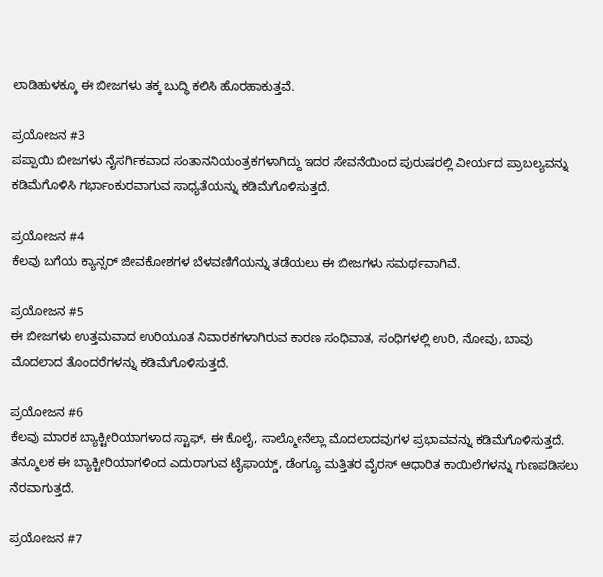ಲಾಡಿಹುಳಕ್ಕೂ ಈ ಬೀಜಗಳು ತಕ್ಕ ಬುದ್ಧಿ ಕಲಿಸಿ ಹೊರಹಾಕುತ್ತವೆ.

ಪ್ರಯೋಜನ #3
ಪಪ್ಪಾಯಿ ಬೀಜಗಳು ನೈಸರ್ಗಿಕವಾದ ಸಂತಾನನಿಯಂತ್ರಕಗಳಾಗಿದ್ದು ಇದರ ಸೇವನೆಯಿಂದ ಪುರುಷರಲ್ಲಿ ವೀರ್ಯದ ಪ್ರಾಬಲ್ಯವನ್ನು ಕಡಿಮೆಗೊಳಿಸಿ ಗರ್ಭಾಂಕುರವಾಗುವ ಸಾಧ್ಯತೆಯನ್ನು ಕಡಿಮೆಗೊಳಿಸುತ್ತದೆ.

ಪ್ರಯೋಜನ #4
ಕೆಲವು ಬಗೆಯ ಕ್ಯಾನ್ಸರ್ ಜೀವಕೋಶಗಳ ಬೆಳವಣಿಗೆಯನ್ನು ತಡೆಯಲು ಈ ಬೀಜಗಳು ಸಮರ್ಥವಾಗಿವೆ.

ಪ್ರಯೋಜನ #5
ಈ ಬೀಜಗಳು ಉತ್ತಮವಾದ ಉರಿಯೂತ ನಿವಾರಕಗಳಾಗಿರುವ ಕಾರಣ ಸಂಧಿವಾತ, ಸಂಧಿಗಳಲ್ಲಿ ಉರಿ, ನೋವು, ಬಾವು ಮೊದಲಾದ ತೊಂದರೆಗಳನ್ನು ಕಡಿಮೆಗೊಳಿಸುತ್ತದೆ.

ಪ್ರಯೋಜನ #6
ಕೆಲವು ಮಾರಕ ಬ್ಯಾಕ್ಟೀರಿಯಾಗಳಾದ ಸ್ಟಾಫ್, ಈ ಕೊಲೈ, ಸಾಲ್ಮೋನೆಲ್ಲಾ ಮೊದಲಾದವುಗಳ ಪ್ರಭಾವವನ್ನು ಕಡಿಮೆಗೊಳಿಸುತ್ತದೆ. ತನ್ಮೂಲಕ ಈ ಬ್ಯಾಕ್ಟೀರಿಯಾಗಳಿಂದ ಎದುರಾಗುವ ಟೈಫಾಯ್ಡ್, ಡೆಂಗ್ಯೂ ಮತ್ತಿತರ ವೈರಸ್ ಆಧಾರಿತ ಕಾಯಿಲೆಗಳನ್ನು ಗುಣಪಡಿಸಲು ನೆರವಾಗುತ್ತದೆ.

ಪ್ರಯೋಜನ #7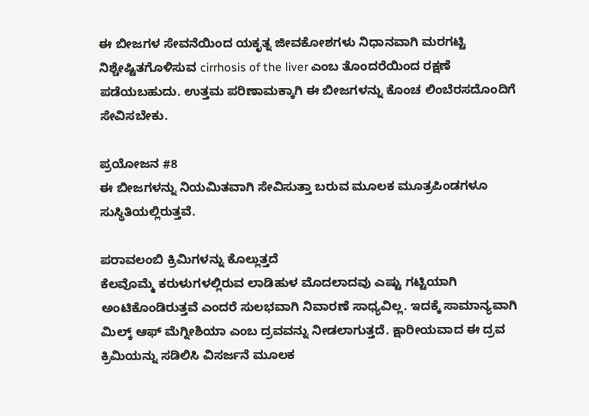ಈ ಬೀಜಗಳ ಸೇವನೆಯಿಂದ ಯಕೃತ್ನ ಜೀವಕೋಶಗಳು ನಿಧಾನವಾಗಿ ಮರಗಟ್ಟಿ ನಿಶ್ಚೇಷ್ಟಿತಗೊಳಿಸುವ cirrhosis of the liver ಎಂಬ ತೊಂದರೆಯಿಂದ ರಕ್ಷಣೆ ಪಡೆಯಬಹುದು. ಉತ್ತಮ ಪರಿಣಾಮಕ್ಕಾಗಿ ಈ ಬೀಜಗಳನ್ನು ಕೊಂಚ ಲಿಂಬೆರಸದೊಂದಿಗೆ ಸೇವಿಸಬೇಕು.

ಪ್ರಯೋಜನ #8
ಈ ಬೀಜಗಳನ್ನು ನಿಯಮಿತವಾಗಿ ಸೇವಿಸುತ್ತಾ ಬರುವ ಮೂಲಕ ಮೂತ್ರಪಿಂಡಗಳೂ ಸುಸ್ಥಿತಿಯಲ್ಲಿರುತ್ತವೆ.

ಪರಾವಲಂಬಿ ಕ್ರಿಮಿಗಳನ್ನು ಕೊಲ್ಲುತ್ತದೆ
ಕೆಲವೊಮ್ಮೆ ಕರುಳುಗಳಲ್ಲಿರುವ ಲಾಡಿಹುಳ ಮೊದಲಾದವು ಎಷ್ಟು ಗಟ್ಟಿಯಾಗಿ ಅಂಟಿಕೊಂಡಿರುತ್ತವೆ ಎಂದರೆ ಸುಲಭವಾಗಿ ನಿವಾರಣೆ ಸಾಧ್ಯವಿಲ್ಲ. ಇದಕ್ಕೆ ಸಾಮಾನ್ಯವಾಗಿ ಮಿಲ್ಕ್ ಆಫ್ ಮೆಗ್ನೀಶಿಯಾ ಎಂಬ ದ್ರವವನ್ನು ನೀಡಲಾಗುತ್ತದೆ. ಕ್ಷಾರೀಯವಾದ ಈ ದ್ರವ ಕ್ರಿಮಿಯನ್ನು ಸಡಿಲಿಸಿ ವಿಸರ್ಜನೆ ಮೂಲಕ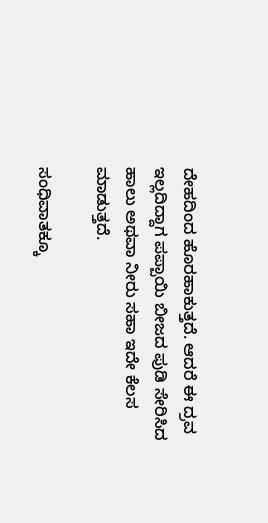ದೇಹದಿಂದ ಹೊರಹಾಕುತ್ತದೆ. ಆದರೆ ಈ ದ್ರವ ಇಲ್ಲದಿದ್ದಾಗ ಪಪ್ಪಾಯಿ ಬೀಜದ ಪುಡಿ ಸೇರಿಸಿದ ಹಾಲು ಅಥವಾ ನೀರು ಸಹಾ ಇದೇ ಕೆಲಸ ಮಾಡುತ್ತದೆ.

ಸಂಧಿವಾತಕ್ಕೂ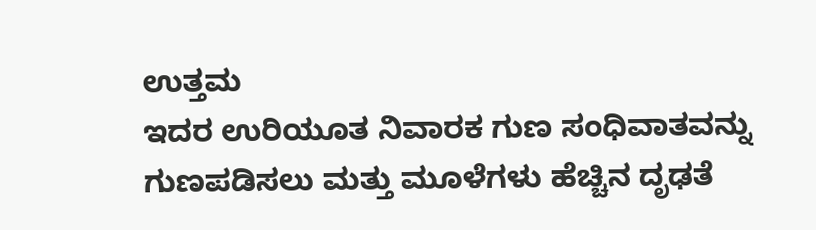ಉತ್ತಮ
ಇದರ ಉರಿಯೂತ ನಿವಾರಕ ಗುಣ ಸಂಧಿವಾತವನ್ನು ಗುಣಪಡಿಸಲು ಮತ್ತು ಮೂಳೆಗಳು ಹೆಚ್ಚಿನ ದೃಢತೆ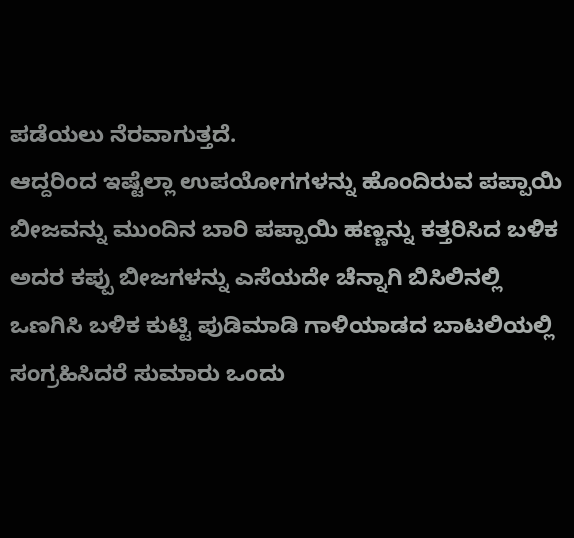ಪಡೆಯಲು ನೆರವಾಗುತ್ತದೆ.
ಆದ್ದರಿಂದ ಇಷ್ಟೆಲ್ಲಾ ಉಪಯೋಗಗಳನ್ನು ಹೊಂದಿರುವ ಪಪ್ಪಾಯಿ ಬೀಜವನ್ನು ಮುಂದಿನ ಬಾರಿ ಪಪ್ಪಾಯಿ ಹಣ್ಣನ್ನು ಕತ್ತರಿಸಿದ ಬಳಿಕ ಅದರ ಕಪ್ಪು ಬೀಜಗಳನ್ನು ಎಸೆಯದೇ ಚೆನ್ನಾಗಿ ಬಿಸಿಲಿನಲ್ಲಿ ಒಣಗಿಸಿ ಬಳಿಕ ಕುಟ್ಟಿ ಪುಡಿಮಾಡಿ ಗಾಳಿಯಾಡದ ಬಾಟಲಿಯಲ್ಲಿ ಸಂಗ್ರಹಿಸಿದರೆ ಸುಮಾರು ಒಂದು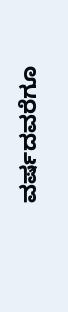ವರ್ಷದವರೆಗೂ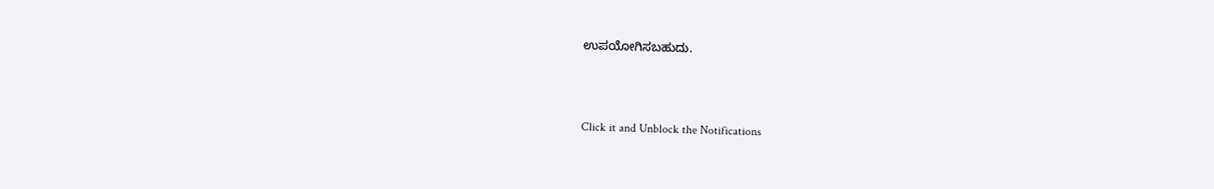ಉಪಯೋಗಿಸಬಹುದು.



Click it and Unblock the Notifications